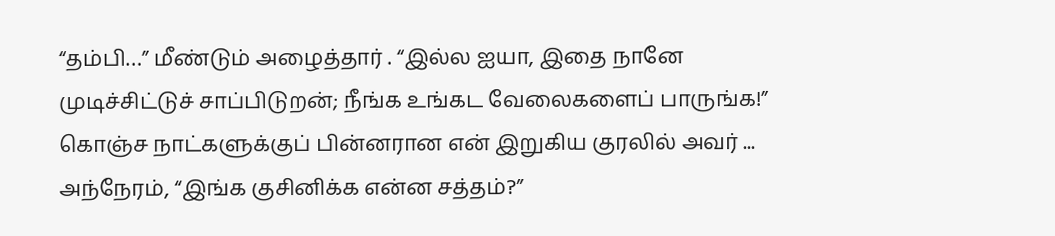“தம்பி…” மீண்டும் அழைத்தார் . “இல்ல ஐயா, இதை நானே முடிச்சிட்டுச் சாப்பிடுறன்; நீங்க உங்கட வேலைகளைப் பாருங்க!” கொஞ்ச நாட்களுக்குப் பின்னரான என் இறுகிய குரலில் அவர் ...
அந்நேரம், “இங்க குசினிக்க என்ன சத்தம்?”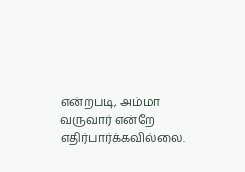என்றபடி, அம்மா வருவார் என்றே எதிர்பார்க்கவில்லை.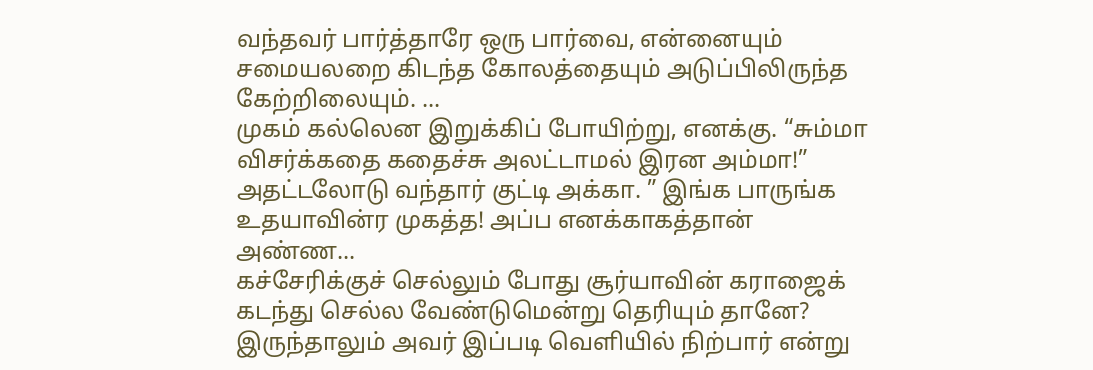வந்தவர் பார்த்தாரே ஒரு பார்வை, என்னையும் சமையலறை கிடந்த கோலத்தையும் அடுப்பிலிருந்த கேற்றிலையும். ...
முகம் கல்லென இறுக்கிப் போயிற்று, எனக்கு. “சும்மா விசர்க்கதை கதைச்சு அலட்டாமல் இரன அம்மா!” அதட்டலோடு வந்தார் குட்டி அக்கா. ” இங்க பாருங்க உதயாவின்ர முகத்த! அப்ப எனக்காகத்தான் அண்ண...
கச்சேரிக்குச் செல்லும் போது சூர்யாவின் கராஜைக் கடந்து செல்ல வேண்டுமென்று தெரியும் தானே? இருந்தாலும் அவர் இப்படி வெளியில் நிற்பார் என்று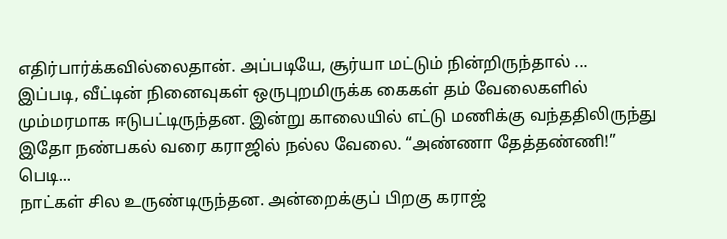எதிர்பார்க்கவில்லைதான். அப்படியே, சூர்யா மட்டும் நின்றிருந்தால் ...
இப்படி, வீட்டின் நினைவுகள் ஒருபுறமிருக்க கைகள் தம் வேலைகளில் மும்மரமாக ஈடுபட்டிருந்தன. இன்று காலையில் எட்டு மணிக்கு வந்ததிலிருந்து இதோ நண்பகல் வரை கராஜில் நல்ல வேலை. “அண்ணா தேத்தண்ணி!” பெடி...
நாட்கள் சில உருண்டிருந்தன. அன்றைக்குப் பிறகு கராஜ்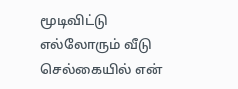மூடிவிட்டு எல்லோரும் வீடு செல்கையில் என்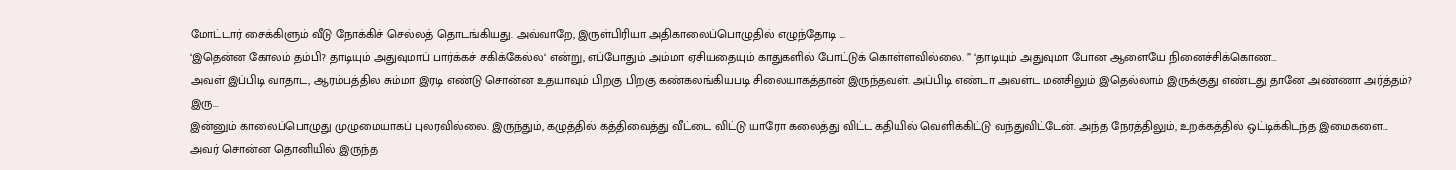மோட்டார் சைக்கிளும் வீடு நோக்கிச் செல்லத் தொடங்கியது. அவ்வாறே, இருள்பிரியா அதிகாலைப்பொழுதில் எழுந்தோடி ...
‘இதென்ன கோலம் தம்பி? தாடியும் அதுவுமாப் பார்க்கச் சகிக்கேல்ல‘ என்று, எப்போதும் அம்மா ஏசியதையும் காதுகளில் போட்டுக் கொள்ளவில்லை. ” ‘தாடியும் அதுவுமா போன ஆளையே நினைச்சிக்கொண...
அவள் இப்பிடி வாதாட, ஆரம்பத்தில சும்மா இரடி எண்டு சொன்ன உதயாவும் பிறகு பிறகு கண்கலங்கியபடி சிலையாகத்தான் இருந்தவள். அப்பிடி எண்டா அவள்ட மனசிலும் இதெல்லாம் இருக்குது எண்டது தானே அண்ணா அர்த்தம்? இரு...
இன்னும் காலைப்பொழுது முழுமையாகப் புலரவில்லை. இருந்தும், கழுத்தில் கத்திவைத்து வீட்டை விட்டு யாரோ கலைத்து விட்ட கதியில் வெளிக்கிட்டு வந்துவிட்டேன். அந்த நேரத்திலும், உறக்கத்தில் ஒட்டிக்கிடந்த இமைகளை...
அவர் சொன்ன தொனியில் இருந்த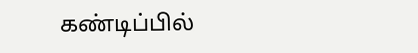கண்டிப்பில்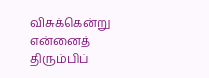விசுக்கென்று என்னைத் திரும்பிப்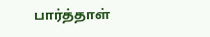பார்த்தாள்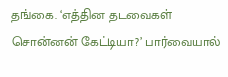தங்கை. ‘எத்தின தடவைகள் சொன்னன் கேட்டியா?’ பார்வையால்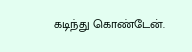கடிந்து கொண்டேன்.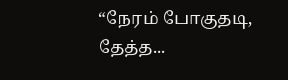“நேரம் போகுதடி, தேத்த...